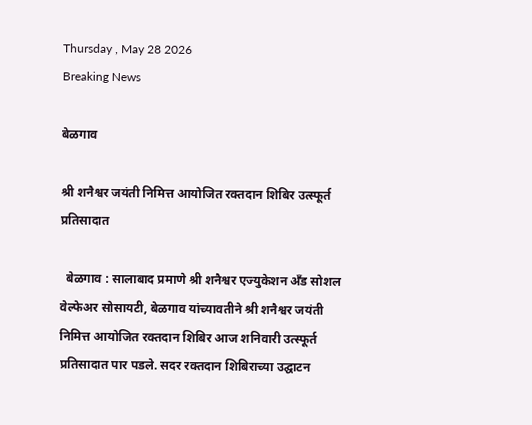Thursday , May 28 2026
Breaking News

बेळगाव

श्री शनैश्वर जयंती निमित्त आयोजित रक्तदान शिबिर उत्स्फूर्त प्रतिसादात

  बेळगाव : सालाबाद प्रमाणे श्री शनैश्वर एज्युकेशन अँड सोशल वेल्फेअर सोसायटी, बेळगाव यांच्यावतीने श्री शनैश्वर जयंती निमित्त आयोजित रक्तदान शिबिर आज शनिवारी उत्स्फूर्त प्रतिसादात पार पडले. सदर रक्तदान शिबिराच्या उद्घाटन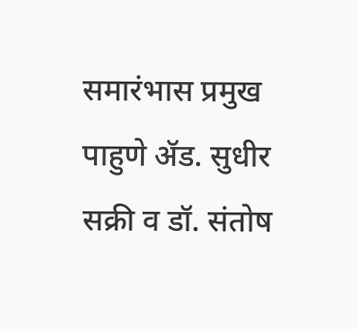समारंभास प्रमुख पाहुणे ॲड. सुधीर सक्री व डॉ. संतोष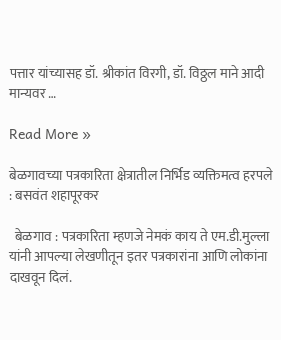पत्तार यांच्यासह डॉ. श्रीकांत विरगी, डॉ. विठ्ठल माने आदी मान्यवर …

Read More »

बेळगावच्या पत्रकारिता क्षेत्रातील निर्भिड व्यक्तिमत्व हरपले : बसवंत शहापूरकर

  बेळगाव : पत्रकारिता म्हणजे नेमकं काय ते एम.डी.मुल्ला यांनी आपल्या लेखणीतून इतर पत्रकारांना आणि लोकांना दाखवून दिलं.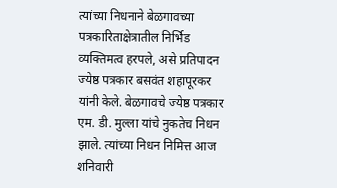त्यांच्या निधनाने बेळगावच्या पत्रकारिताक्षेत्रातील निर्भिड व्यक्तिमत्व हरपले, असे प्रतिपादन ज्येष्ठ पत्रकार बसवंत शहापूरकर यांनी केले. बेळगावचे ज्येष्ठ पत्रकार एम. डी. मुल्ला यांचे नुकतेच निधन झाले. त्यांच्या निधन निमित्त आज शनिवारी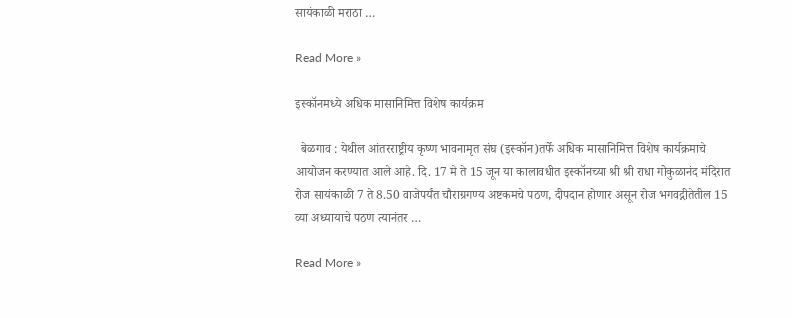सायंकाळी मराठा …

Read More »

इस्कॉनमध्ये अधिक मासानिमित्त विशेष कार्यक्रम

  बेळगाव : येथील आंतरराष्ट्रीय कृष्ण भावनामृत संघ (इस्कॉन)तर्फे अधिक मासानिमित्त विशेष कार्यक्रमाचे आयोजन करण्यात आले आहे. दि. 17 मे ते 15 जून या कालावधीत इस्कॉनच्या श्री श्री राधा गोकुळानंद मंदिरात रोज सायंकाळी 7 ते 8.50 वाजेपर्यंत चौराग्रगण्य अष्टकमचे पठण, दीपदान होणार असून रोज भगवद्गीतेतील 15 व्या अध्यायाचे पठण त्यानंतर …

Read More »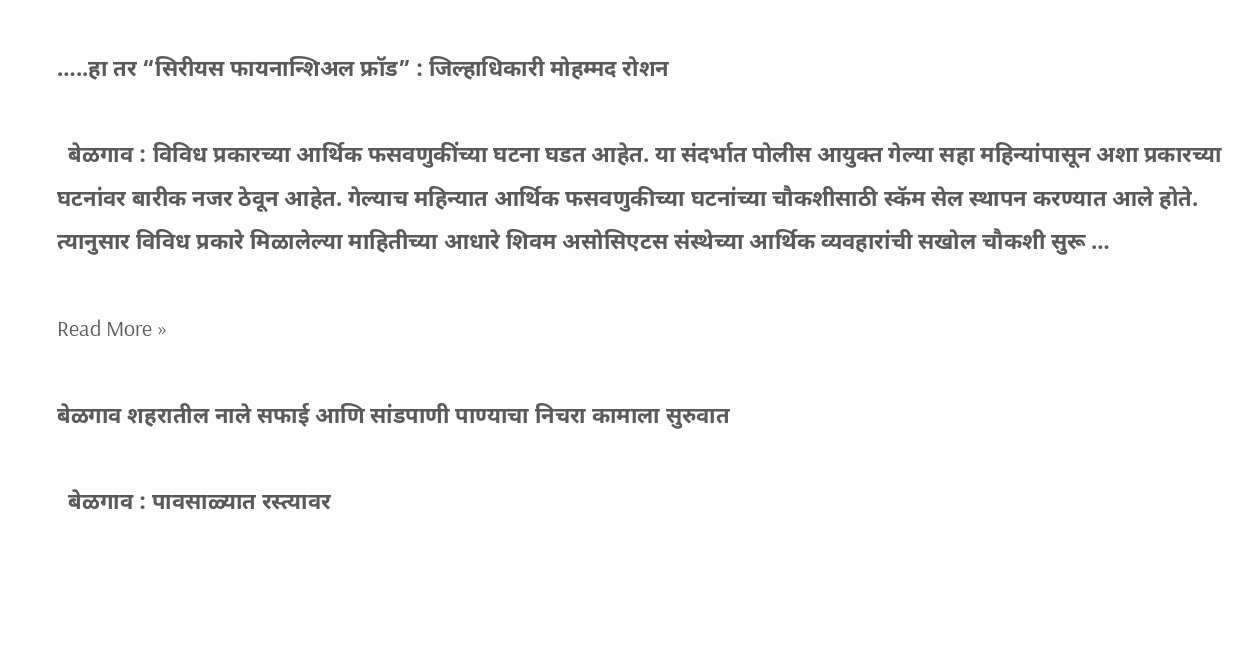…..हा तर “सिरीयस फायनान्शिअल फ्रॉड” : जिल्हाधिकारी मोहम्मद रोशन

  बेळगाव : विविध प्रकारच्या आर्थिक फसवणुकींच्या घटना घडत आहेत. या संदर्भात पोलीस आयुक्त गेल्या सहा महिन्यांपासून अशा प्रकारच्या घटनांवर बारीक नजर ठेवून आहेत. गेल्याच महिन्यात आर्थिक फसवणुकीच्या घटनांच्या चौकशीसाठी स्कॅम सेल स्थापन करण्यात आले होते. त्यानुसार विविध प्रकारे मिळालेल्या माहितीच्या आधारे शिवम असोसिएटस संस्थेच्या आर्थिक व्यवहारांची सखोल चौकशी सुरू …

Read More »

बेळगाव शहरातील नाले सफाई आणि सांडपाणी पाण्याचा निचरा कामाला सुरुवात

  बेळगाव : पावसाळ्यात रस्त्यावर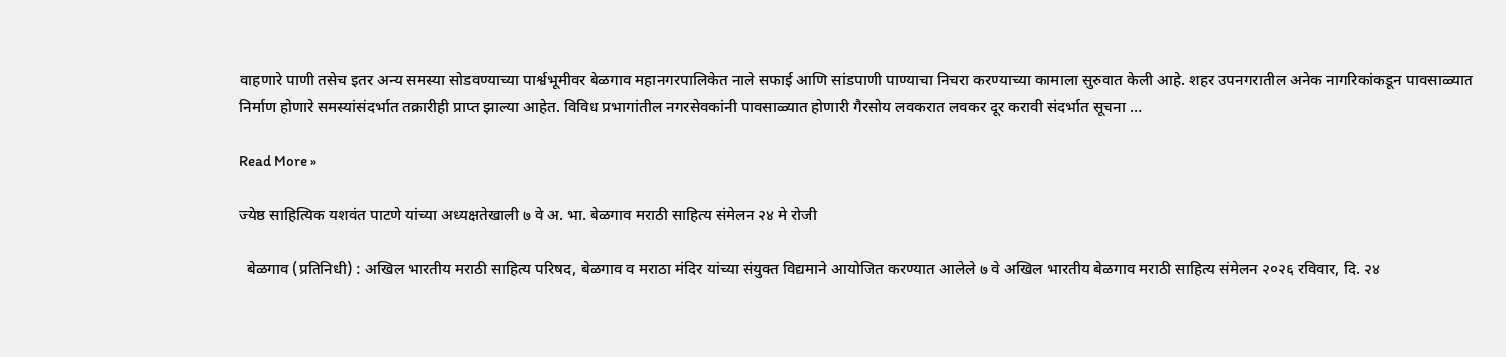वाहणारे पाणी तसेच इतर अन्य समस्या सोडवण्याच्या पार्श्वभूमीवर बेळगाव महानगरपालिकेत नाले सफाई आणि सांडपाणी पाण्याचा निचरा करण्याच्या कामाला सुरुवात केली आहे. शहर उपनगरातील अनेक नागरिकांकडून पावसाळ्यात निर्माण होणारे समस्यांसंदर्भात तक्रारीही प्राप्त झाल्या आहेत. विविध प्रभागांतील नगरसेवकांनी पावसाळ्यात होणारी गैरसोय लवकरात लवकर दूर करावी संदर्भात सूचना …

Read More »

ज्येष्ठ साहित्यिक यशवंत पाटणे यांच्या अध्यक्षतेखाली ७ वे अ. भा. बेळगाव मराठी साहित्य संमेलन २४ मे रोजी

  बेळगाव (प्रतिनिधी) : अखिल भारतीय मराठी साहित्य परिषद, बेळगाव व मराठा मंदिर यांच्या संयुक्त विद्यमाने आयोजित करण्यात आलेले ७ वे अखिल भारतीय बेळगाव मराठी साहित्य संमेलन २०२६ रविवार, दि. २४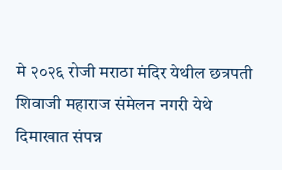मे २०२६ रोजी मराठा मंदिर येथील छत्रपती शिवाजी महाराज संमेलन नगरी येथे दिमाखात संपन्न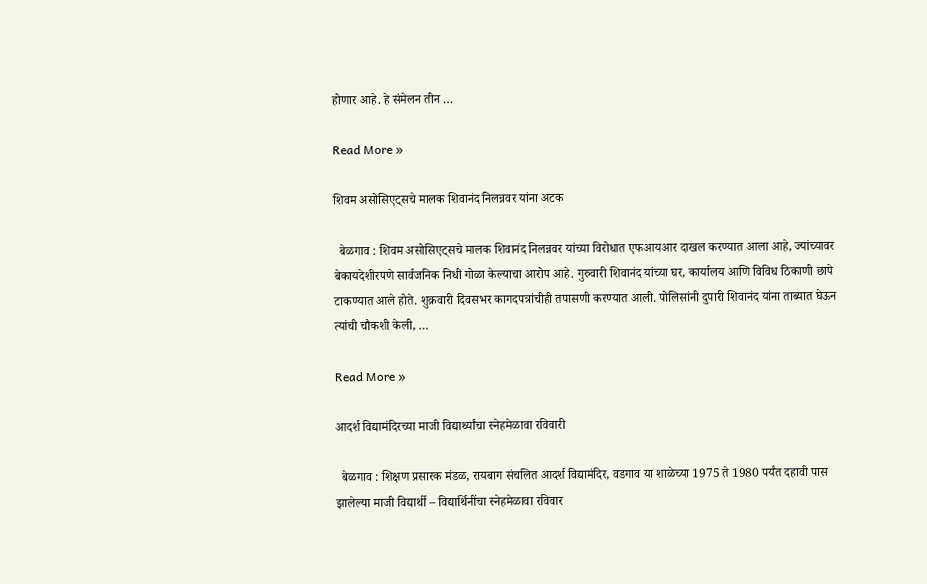होणार आहे. हे संमेलन तीन …

Read More »

शिवम असोसिएट्सचे मालक शिवानंद निलन्नवर यांना अटक

  बेळगाव : शिवम असोसिएट्सचे मालक शिवानंद निलन्नवर यांच्या विरोधात एफआयआर दाखल करण्यात आला आहे, ज्यांच्यावर बेकायदेशीरपणे सार्वजनिक निधी गोळा केल्याचा आरोप आहे. गुरुवारी शिवानंद यांच्या घर, कार्यालय आणि विविध ठिकाणी छापे टाकण्यात आले होते. शुक्रवारी दिवसभर कागदपत्रांचीही तपासणी करण्यात आली. पोलिसांनी दुपारी शिवानंद यांना ताब्यात घेऊन त्यांची चौकशी केली, …

Read More »

आदर्श विद्यामंदिरच्या माजी विद्यार्थ्यांचा स्नेहमेळावा रविवारी

  बेळगाव : शिक्षण प्रसारक मंडळ, रायबाग संचलित आदर्श विद्यामंदिर, वडगाव या शाळेच्या 1975 ते 1980 पर्यंत दहावी पास झालेल्या माजी विद्यार्थी – विद्यार्थिनींचा स्नेहमेळावा रविवार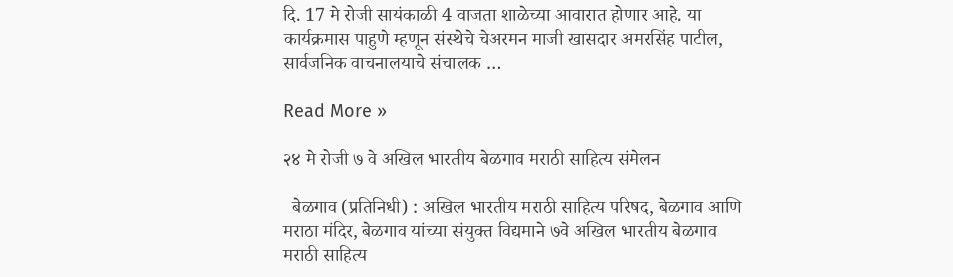दि. 17 मे रोजी सायंकाळी 4 वाजता शाळेच्या आवारात होणार आहे. या कार्यक्रमास पाहुणे म्हणून संस्थेचे चेअरमन माजी खासदार अमरसिंह पाटील, सार्वजनिक वाचनालयाचे संचालक …

Read More »

२४ मे रोजी ७ वे अखिल भारतीय बेळगाव मराठी साहित्य संमेलन

  बेळगाव (प्रतिनिधी) : अखिल भारतीय मराठी साहित्य परिषद, बेळगाव आणि मराठा मंदिर, बेळगाव यांच्या संयुक्त विद्यमाने ७वे अखिल भारतीय बेळगाव मराठी साहित्य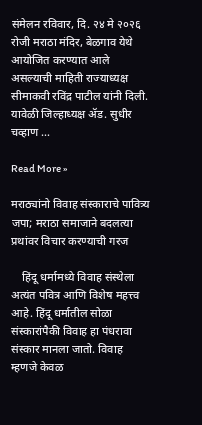संमेलन रविवार, दि. २४ मे २०२६ रोजी मराठा मंदिर, बेळगाव येथे आयोजित करण्यात आले असल्याची माहिती राज्याध्यक्ष सीमाकवी रविंद्र पाटील यांनी दिली. यावेळी जिल्हाध्यक्ष ॲड. सुधीर चव्हाण …

Read More »

मराठ्यांनो विवाह संस्काराचे पावित्र्य जपा; मराठा समाजाने बदलत्या प्रथांवर विचार करण्याची गरज

    हिंदू धर्मामध्ये विवाह संस्थेला अत्यंत पवित्र आणि विशेष महत्त्व आहे. हिंदू धर्मातील सोळा संस्कारांपैकी विवाह हा पंधरावा संस्कार मानला जातो. विवाह म्हणजे केवळ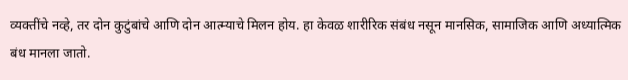व्यक्तींचे नव्हे, तर दोन कुटुंबांचे आणि दोन आत्म्याचे मिलन होय. हा केवळ शारीरिक संबंध नसून मानसिक, सामाजिक आणि अध्यात्मिक बंध मानला जातो.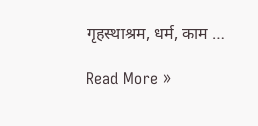गृहस्थाश्रम, धर्म, काम …

Read More »